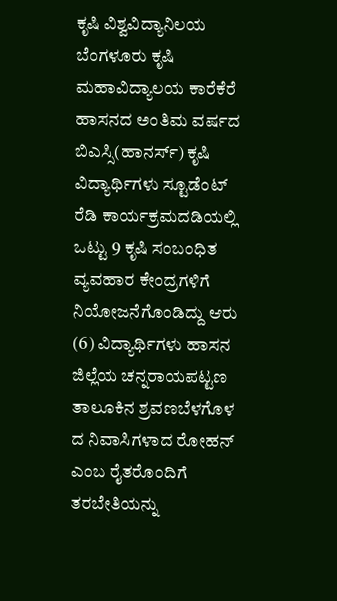ಕೃಷಿ ವಿಶ್ವವಿದ್ಯಾನಿಲಯ ಬೆಂಗಳೂರು ಕೃಷಿ ಮಹಾವಿದ್ಯಾಲಯ ಕಾರೆಕೆರೆ ಹಾಸನದ ಅಂತಿಮ ವರ್ಷದ ಬಿಎಸ್ಸಿ(ಹಾನರ್ಸ್) ಕೃಷಿ ವಿದ್ಯಾರ್ಥಿಗಳು ಸ್ಟೂಡೆಂಟ್ ರೆಡಿ ಕಾರ್ಯಕ್ರಮದಡಿಯಲ್ಲಿ ಒಟ್ಟು 9 ಕೃಷಿ ಸಂಬಂಧಿತ ವ್ಯವಹಾರ ಕೇಂದ್ರಗಳಿಗೆ ನಿಯೋಜನೆಗೊಂಡಿದ್ದು ಆರು (6) ವಿದ್ಯಾರ್ಥಿಗಳು ಹಾಸನ ಜಿಲ್ಲೆಯ ಚನ್ನರಾಯಪಟ್ಟಣ ತಾಲೂಕಿನ ಶ್ರವಣಬೆಳಗೊಳ ದ ನಿವಾಸಿಗಳಾದ ರೋಹನ್ ಎಂಬ ರೈತರೊಂದಿಗೆ ತರಬೇತಿಯನ್ನು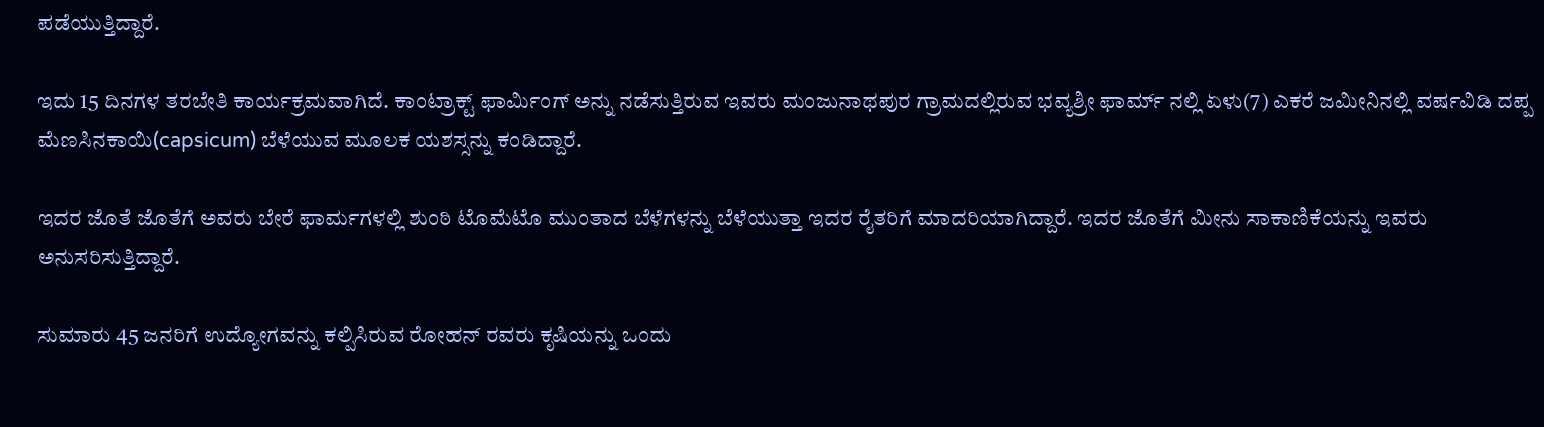ಪಡೆಯುತ್ತಿದ್ದಾರೆ.

ಇದು 15 ದಿನಗಳ ತರಬೇತಿ ಕಾರ್ಯಕ್ರಮವಾಗಿದೆ. ಕಾಂಟ್ರಾಕ್ಟ್ ಫಾರ್ಮಿಂಗ್ ಅನ್ನು ನಡೆಸುತ್ತಿರುವ ಇವರು ಮಂಜುನಾಥಪುರ ಗ್ರಾಮದಲ್ಲಿರುವ ಭವ್ಯಶ್ರೀ ಫಾರ್ಮ್ ನಲ್ಲಿ ಏಳು(7) ಎಕರೆ ಜಮೀನಿನಲ್ಲಿ ವರ್ಷವಿಡಿ ದಪ್ಪ ಮೆಣಸಿನಕಾಯಿ(capsicum) ಬೆಳೆಯುವ ಮೂಲಕ ಯಶಸ್ಸನ್ನು ಕಂಡಿದ್ದಾರೆ.

ಇದರ ಜೊತೆ ಜೊತೆಗೆ ಅವರು ಬೇರೆ ಫಾರ್ಮಗಳಲ್ಲಿ ಶುಂಠಿ ಟೊಮೆಟೊ ಮುಂತಾದ ಬೆಳೆಗಳನ್ನು ಬೆಳೆಯುತ್ತಾ ಇದರ ರೈತರಿಗೆ ಮಾದರಿಯಾಗಿದ್ದಾರೆ. ಇದರ ಜೊತೆಗೆ ಮೀನು ಸಾಕಾಣಿಕೆಯನ್ನು ಇವರು ಅನುಸರಿಸುತ್ತಿದ್ದಾರೆ.

ಸುಮಾರು 45 ಜನರಿಗೆ ಉದ್ಯೋಗವನ್ನು ಕಲ್ಪಿಸಿರುವ ರೋಹನ್ ರವರು ಕೃಷಿಯನ್ನು ಒಂದು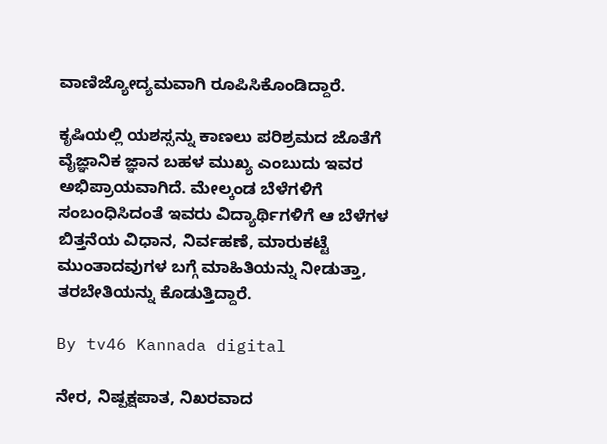ವಾಣಿಜ್ಯೋದ್ಯಮವಾಗಿ ರೂಪಿಸಿಕೊಂಡಿದ್ದಾರೆ.

ಕೃಷಿಯಲ್ಲಿ ಯಶಸ್ಸನ್ನು ಕಾಣಲು ಪರಿಶ್ರಮದ ಜೊತೆಗೆ ವೈಜ್ಞಾನಿಕ ಜ್ಞಾನ ಬಹಳ ಮುಖ್ಯ ಎಂಬುದು ಇವರ ಅಭಿಪ್ರಾಯವಾಗಿದೆ. ಮೇಲ್ಕಂಡ ಬೆಳೆಗಳಿಗೆ ಸಂಬಂಧಿಸಿದಂತೆ ಇವರು ವಿದ್ಯಾರ್ಥಿಗಳಿಗೆ ಆ ಬೆಳೆಗಳ ಬಿತ್ತನೆಯ ವಿಧಾನ, ನಿರ್ವಹಣೆ, ಮಾರುಕಟ್ಟೆ ಮುಂತಾದವುಗಳ ಬಗ್ಗೆ ಮಾಹಿತಿಯನ್ನು ನೀಡುತ್ತಾ, ತರಬೇತಿಯನ್ನು ಕೊಡುತ್ತಿದ್ದಾರೆ.

By tv46 Kannada digital

ನೇರ, ನಿಷ್ಪಕ್ಷಪಾತ, ನಿಖರವಾದ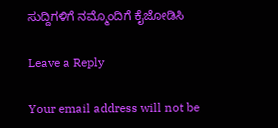ಸುದ್ದಿಗಳಿಗೆ ನಮ್ಮೊಂದಿಗೆ ಕೈಜೋಡಿಸಿ

Leave a Reply

Your email address will not be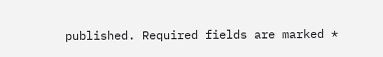published. Required fields are marked *